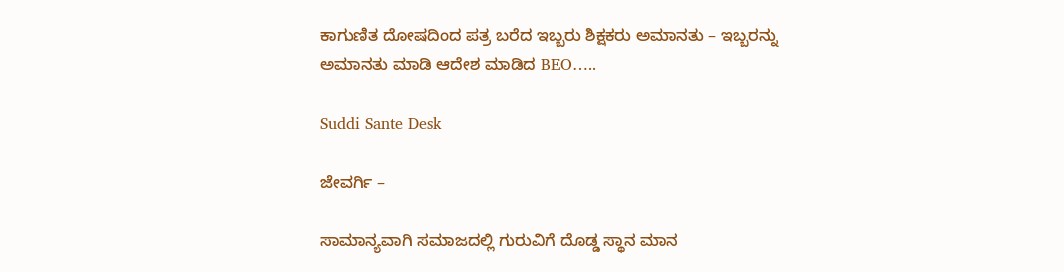ಕಾಗುಣಿತ ದೋಷದಿಂದ ಪತ್ರ ಬರೆದ ಇಬ್ಬರು ಶಿಕ್ಷಕರು ಅಮಾನತು – ಇಬ್ಬರನ್ನು ಅಮಾನತು ಮಾಡಿ ಆದೇಶ ಮಾಡಿದ BEO…..

Suddi Sante Desk

ಜೇವರ್ಗಿ –

ಸಾಮಾನ್ಯವಾಗಿ ಸಮಾಜದಲ್ಲಿ ಗುರುವಿಗೆ ದೊಡ್ಡ ಸ್ಥಾನ ಮಾನ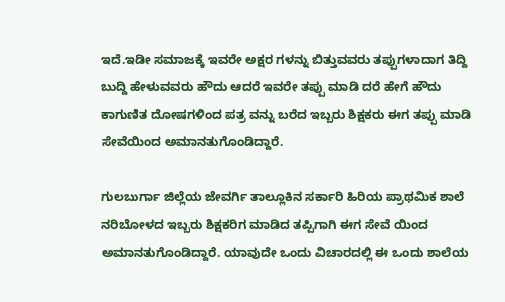ಇದೆ.ಇಡೀ ಸಮಾಜಕ್ಕೆ ಇವರೇ ಅಕ್ಷರ ಗಳನ್ನು ಬಿತ್ತುವವರು ತಪ್ಪುಗಳಾದಾಗ ತಿದ್ದಿ ಬುದ್ದಿ ಹೇಳುವವರು ಹೌದು ಆದರೆ ಇವರೇ ತಪ್ಪು ಮಾಡಿ ದರೆ ಹೇಗೆ ಹೌದು ಕಾಗುಣಿತ ದೋಷಗಳಿಂದ ಪತ್ರ ವನ್ನು ಬರೆದ ಇಬ್ಬರು ಶಿಕ್ಷಕರು ಈಗ ತಪ್ಪು ಮಾಡಿ ಸೇವೆಯಿಂದ ಅಮಾನತುಗೊಂಡಿದ್ದಾರೆ.

ಗುಲಬುರ್ಗಾ ಜಿಲ್ಲೆಯ ಜೇವರ್ಗಿ ತಾಲ್ಲೂಕಿನ ಸರ್ಕಾರಿ ಹಿರಿಯ ಪ್ರಾಥಮಿಕ ಶಾಲೆ ನರಿಬೋಳದ ಇಬ್ಬರು ಶಿಕ್ಷಕರಿಗ ಮಾಡಿದ ತಪ್ಪಿಗಾಗಿ ಈಗ ಸೇವೆ ಯಿಂದ ಅಮಾನತುಗೊಂಡಿದ್ದಾರೆ. ಯಾವುದೇ ಒಂದು ವಿಚಾರದಲ್ಲಿ ಈ ಒಂದು ಶಾಲೆಯ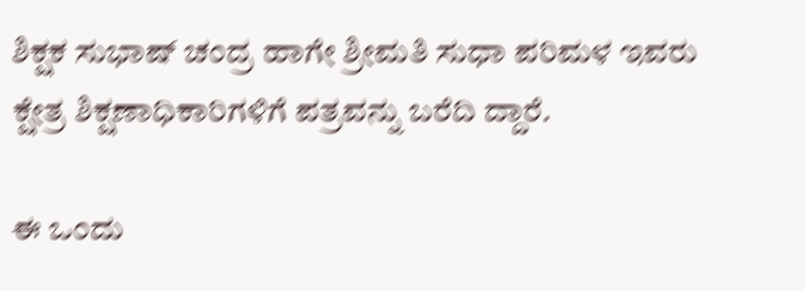ಶಿಕ್ಷಕ ಸುಭಾಷ್ ಚಂದ್ರ ಹಾಗೇ ಶ್ರೀಮತಿ ಸುಧಾ ಪರಿಮಳ ಇವರು ಕ್ಷೇತ್ರ ಶಿಕ್ಷಣಾಧಿಕಾರಿಗಳಿಗೆ ಪತ್ರವನ್ನು ಬರೆದಿ ದ್ದಾರೆ.

ಈ ಒಂದು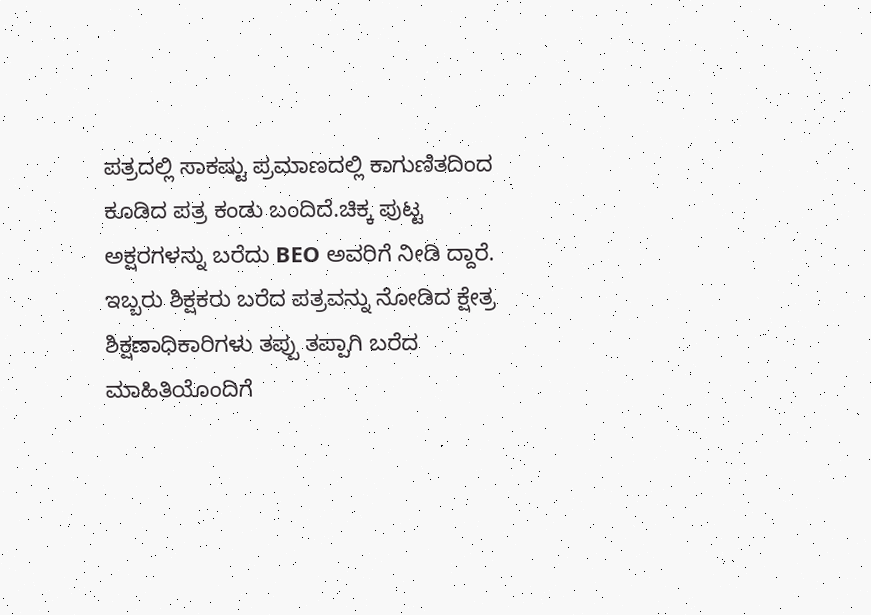ಪತ್ರದಲ್ಲಿ ಸಾಕಷ್ಟು ಪ್ರಮಾಣದಲ್ಲಿ ಕಾಗುಣಿತದಿಂದ ಕೂಡಿದ ಪತ್ರ ಕಂಡು ಬಂದಿದೆ.ಚಿಕ್ಕ ಪುಟ್ಟ ಅಕ್ಷರಗಳನ್ನು ಬರೆದು BEO ಅವರಿಗೆ ನೀಡಿ ದ್ದಾರೆ. ಇಬ್ಬರು ಶಿಕ್ಷಕರು ಬರೆದ ಪತ್ರವನ್ನು ನೋಡಿದ ಕ್ಷೇತ್ರ ಶಿಕ್ಷಣಾಧಿಕಾರಿಗಳು ತಪ್ಪು ತಪ್ಪಾಗಿ ಬರೆದ ಮಾಹಿತಿಯೊಂದಿಗೆ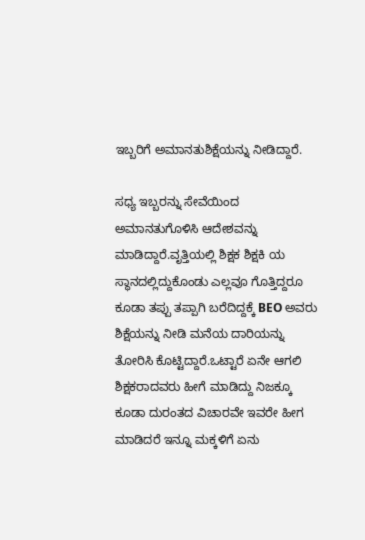ಇಬ್ಬರಿಗೆ ಅಮಾನತುಶಿಕ್ಷೆಯನ್ನು ನೀಡಿದ್ದಾರೆ.

ಸಧ್ಯ ಇಬ್ಬರನ್ನು ಸೇವೆಯಿಂದ ಅಮಾನತುಗೊಳಿಸಿ ಆದೇಶವನ್ನು ಮಾಡಿದ್ದಾರೆ.ವೃತ್ತಿಯಲ್ಲಿ ಶಿಕ್ಷಕ ಶಿಕ್ಷಕಿ ಯ ಸ್ಥಾನದಲ್ಲಿದ್ದುಕೊಂಡು ಎಲ್ಲವೂ ಗೊತ್ತಿದ್ದರೂ ಕೂಡಾ ತಪ್ಪು ತಪ್ಪಾಗಿ ಬರೆದಿದ್ದಕ್ಕೆ BEO ಅವರು ಶಿಕ್ಷೆಯನ್ನು ನೀಡಿ ಮನೆಯ ದಾರಿಯನ್ನು ತೋರಿಸಿ ಕೊಟ್ಟಿದ್ದಾರೆ.ಒಟ್ಟಾರೆ ಏನೇ ಆಗಲಿ ಶಿಕ್ಷಕರಾದವರು ಹೀಗೆ ಮಾಡಿದ್ದು ನಿಜಕ್ಕೂ ಕೂಡಾ ದುರಂತದ ವಿಚಾರವೇ ಇವರೇ ಹೀಗ ಮಾಡಿದರೆ ಇನ್ನೂ ಮಕ್ಕಳಿಗೆ ಏನು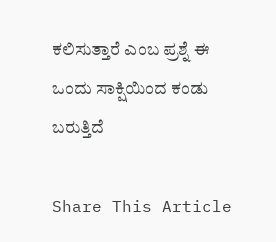ಕಲಿಸುತ್ತಾರೆ ಎಂಬ ಪ್ರಶ್ನೆ ಈ ಒಂದು ಸಾಕ್ಷಿಯಿಂದ ಕಂಡು ಬರುತ್ತಿದೆ

Share This Article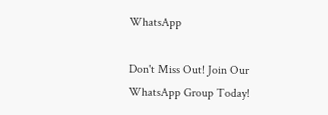WhatsApp

Don't Miss Out! Join Our WhatsApp Group Today!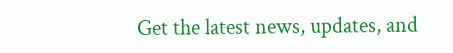Get the latest news, updates, and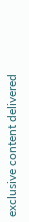exclusive content delivered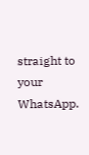straight to your WhatsApp.